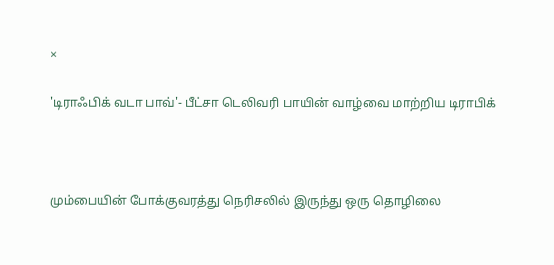×

'டிராஃபிக் வடா பாவ்'- பீட்சா டெலிவரி பாயின் வாழ்வை மாற்றிய டிராபிக்



மும்பையின் போக்குவரத்து நெரிசலில் இருந்து ஒரு தொழிலை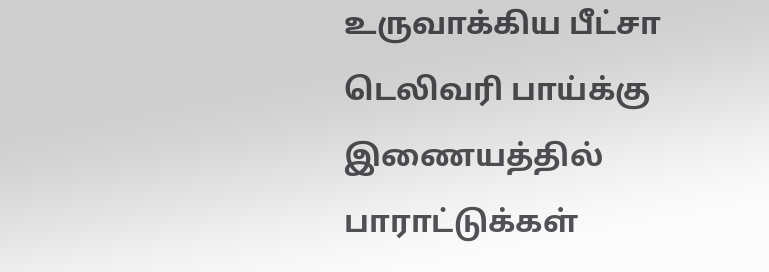உருவாக்கிய பீட்சா டெலிவரி பாய்க்கு இணையத்தில் பாராட்டுக்கள்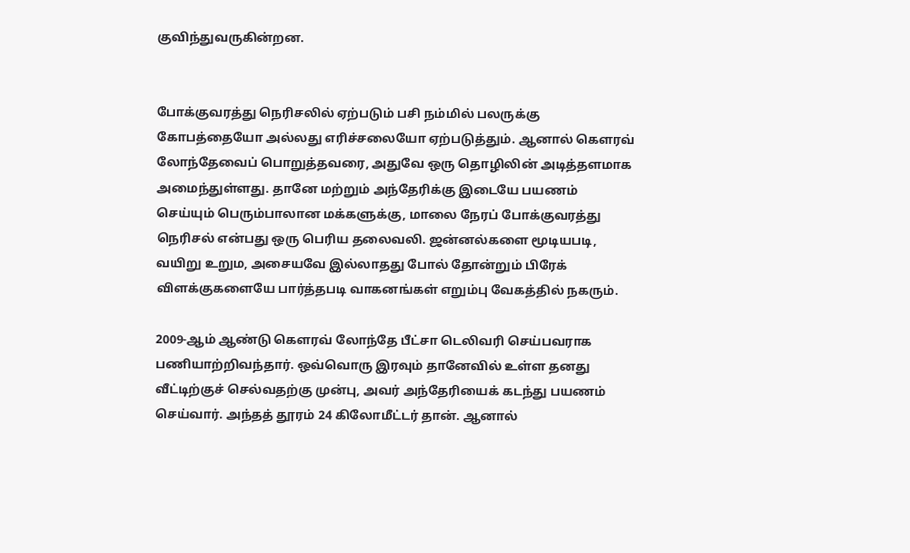குவிந்துவருகின்றன.


போக்குவரத்து நெரிசலில் ஏற்படும் பசி நம்மில் பலருக்கு கோபத்தையோ அல்லது எரிச்சலையோ ஏற்படுத்தும். ஆனால் கௌரவ் லோந்தேவைப் பொறுத்தவரை, அதுவே ஒரு தொழிலின் அடித்தளமாக அமைந்துள்ளது. தானே மற்றும் அந்தேரிக்கு இடையே பயணம் செய்யும் பெரும்பாலான மக்களுக்கு, மாலை நேரப் போக்குவரத்து நெரிசல் என்பது ஒரு பெரிய தலைவலி. ஜன்னல்களை மூடியபடி, வயிறு உறும, அசையவே இல்லாதது போல் தோன்றும் பிரேக் விளக்குகளையே பார்த்தபடி வாகனங்கள் எறும்பு வேகத்தில் நகரும்.

2009-ஆம் ஆண்டு கௌரவ் லோந்தே பீட்சா டெலிவரி செய்பவராக பணியாற்றிவந்தார். ஒவ்வொரு இரவும் தானேவில் உள்ள தனது வீட்டிற்குச் செல்வதற்கு முன்பு, அவர் அந்தேரியைக் கடந்து பயணம் செய்வார். அந்தத் தூரம் 24 கிலோமீட்டர் தான். ஆனால்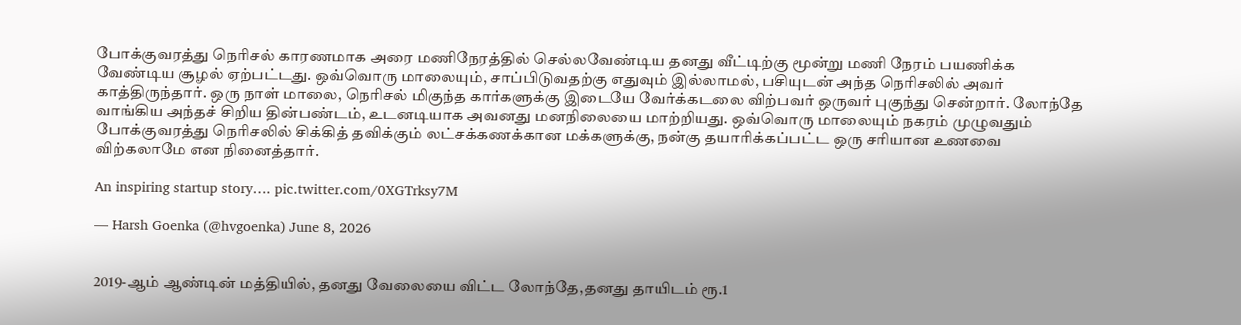போக்குவரத்து நெரிசல் காரணமாக அரை மணிநேரத்தில் செல்லவேண்டிய தனது வீட்டிற்கு மூன்று மணி நேரம் பயணிக்க வேண்டிய சூழல் ஏற்பட்டது. ஒவ்வொரு மாலையும், சாப்பிடுவதற்கு எதுவும் இல்லாமல், பசியுடன் அந்த நெரிசலில் அவர் காத்திருந்தார். ஒரு நாள் மாலை, நெரிசல் மிகுந்த கார்களுக்கு இடையே வேர்க்கடலை விற்பவர் ஒருவர் புகுந்து சென்றார். லோந்தே வாங்கிய அந்தச் சிறிய தின்பண்டம், உடனடியாக அவனது மனநிலையை மாற்றியது. ஒவ்வொரு மாலையும் நகரம் முழுவதும் போக்குவரத்து நெரிசலில் சிக்கித் தவிக்கும் லட்சக்கணக்கான மக்களுக்கு, நன்கு தயாரிக்கப்பட்ட ஒரு சரியான உணவை விற்கலாமே என நினைத்தார்.

An inspiring startup story…. pic.twitter.com/0XGTrksy7M

— Harsh Goenka (@hvgoenka) June 8, 2026


2019-ஆம் ஆண்டின் மத்தியில், தனது வேலையை விட்ட லோந்தே,தனது தாயிடம் ரூ.1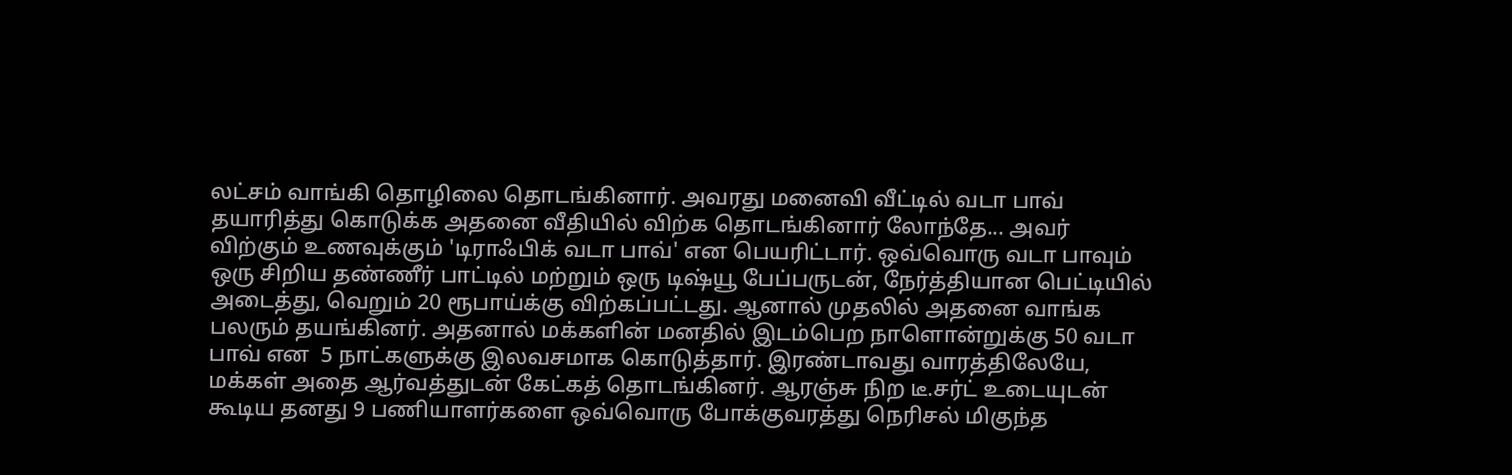லட்சம் வாங்கி தொழிலை தொடங்கினார். அவரது மனைவி வீட்டில் வடா பாவ் தயாரித்து கொடுக்க அதனை வீதியில் விற்க தொடங்கினார் லோந்தே... அவர் விற்கும் உணவுக்கும் 'டிராஃபிக் வடா பாவ்' என பெயரிட்டார். ஒவ்வொரு வடா பாவும் ஒரு சிறிய தண்ணீர் பாட்டில் மற்றும் ஒரு டிஷ்யூ பேப்பருடன், நேர்த்தியான பெட்டியில் அடைத்து, வெறும் 20 ரூபாய்க்கு விற்கப்பட்டது. ஆனால் முதலில் அதனை வாங்க பலரும் தயங்கினர். அதனால் மக்களின் மனதில் இடம்பெற நாளொன்றுக்கு 50 வடா பாவ் என  5 நாட்களுக்கு இலவசமாக கொடுத்தார். இரண்டாவது வாரத்திலேயே,  மக்கள் அதை ஆர்வத்துடன் கேட்கத் தொடங்கினர். ஆரஞ்சு நிற டீ.சர்ட் உடையுடன் கூடிய தனது 9 பணியாளர்களை ஒவ்வொரு போக்குவரத்து நெரிசல் மிகுந்த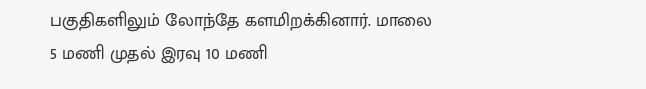பகுதிகளிலும் லோந்தே களமிறக்கினார். மாலை 5 மணி முதல் இரவு 10 மணி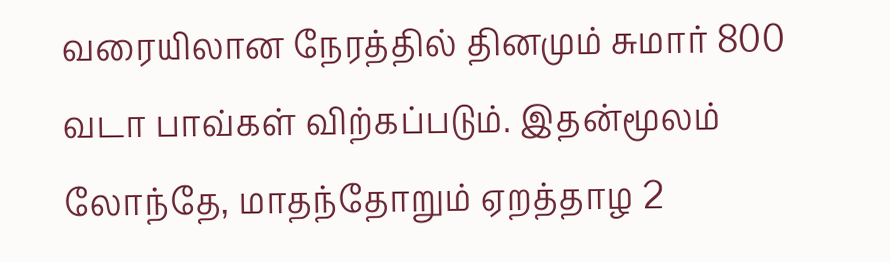வரையிலான நேரத்தில் தினமும் சுமார் 800 வடா பாவ்கள் விற்கப்படும். இதன்மூலம் லோந்தே, மாதந்தோறும் ஏறத்தாழ 2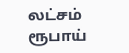லட்சம் ரூபாய்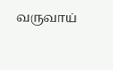வருவாய்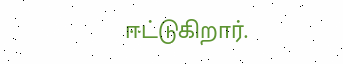ஈட்டுகிறார்.